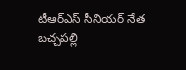టీఆర్ఎస్ సీనియర్ నేత బచ్చపల్లి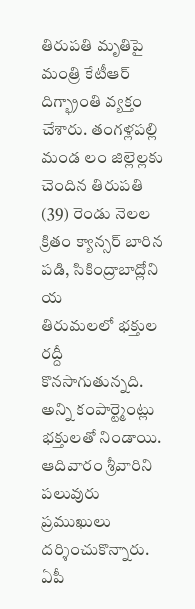తిరుపతి మృతిపై మంత్రి కేటీఆర్ దిగ్భ్రాంతి వ్యక్తం చేశారు. తంగళ్లపల్లి మండ లం జిల్లెల్లకు చెందిన తిరుపతి (39) రెండు నెలల క్రితం క్యాన్సర్ బారిన పడి, సికింద్రాబాద్లోని య
తిరుమలలో భక్తుల రద్దీ కొనసాగుతున్నది. అన్ని కంపార్ట్మెంట్లు భక్తులతో నిండాయి. ఆదివారం శ్రీవారిని పలువురు ప్రముఖులు దర్శించుకొన్నారు. ఏపీ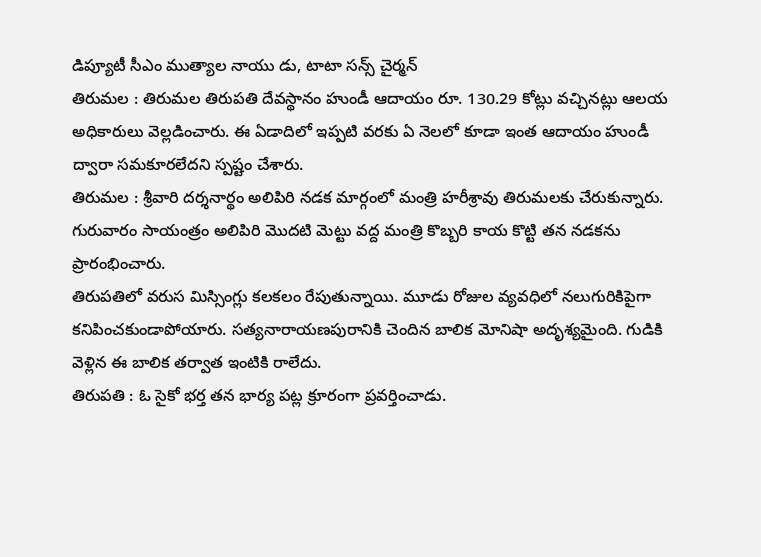డిప్యూటీ సీఎం ముత్యాల నాయు డు, టాటా సన్స్ చైర్మన్
తిరుమల : తిరుమల తిరుపతి దేవస్థానం హుండీ ఆదాయం రూ. 130.29 కోట్లు వచ్చినట్లు ఆలయ అధికారులు వెల్లడించారు. ఈ ఏడాదిలో ఇప్పటి వరకు ఏ నెలలో కూడా ఇంత ఆదాయం హుండీ ద్వారా సమకూరలేదని స్పష్టం చేశారు.
తిరుమల : శ్రీవారి దర్శనార్థం అలిపిరి నడక మార్గంలో మంత్రి హరీశ్రావు తిరుమలకు చేరుకున్నారు. గురువారం సాయంత్రం అలిపిరి మొదటి మెట్టు వద్ద మంత్రి కొబ్బరి కాయ కొట్టి తన నడకను ప్రారంభించారు.
తిరుపతిలో వరుస మిస్సింగ్లు కలకలం రేపుతున్నాయి. మూడు రోజుల వ్యవధిలో నలుగురికిపైగా కనిపించకుండాపోయారు. సత్యనారాయణపురానికి చెందిన బాలిక మోనిషా అదృశ్యమైంది. గుడికి వెళ్లిన ఈ బాలిక తర్వాత ఇంటికి రాలేదు.
తిరుపతి : ఓ సైకో భర్త తన భార్య పట్ల క్రూరంగా ప్రవర్తించాడు.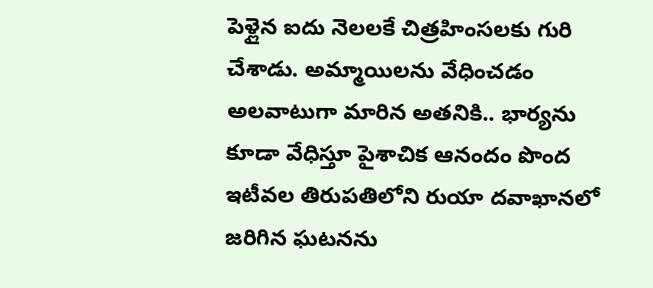పెళ్లైన ఐదు నెలలకే చిత్రహింసలకు గురి చేశాడు. అమ్మాయిలను వేధించడం అలవాటుగా మారిన అతనికి.. భార్యను కూడా వేధిస్తూ పైశాచిక ఆనందం పొంద
ఇటీవల తిరుపతిలోని రుయా దవాఖానలో జరిగిన ఘటనను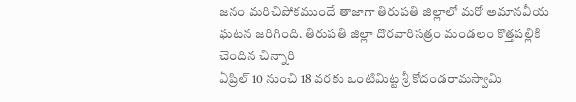జనం మరిచిపోకముందే తాజాగా తిరుపతి జిల్లాలో మరో అమానవీయ ఘటన జరిగింది. తిరుపతి జిల్లా దొరవారిసత్రం మండలం కొత్తపల్లికి చెందిన చిన్నారి
ఏప్రిల్ 10 నుంచి 18 వరకు ఒంటిమిట్ట శ్రీ కోదండరామస్వామి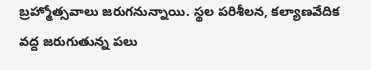బ్రహ్మోత్సవాలు జరుగనున్నాయి. స్థల పరిశీలన, కల్యాణవేదిక వద్ద జరుగుతున్న పలు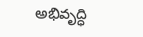అభివృద్ధి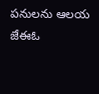పనులను ఆలయ జేఈఓ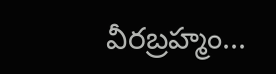వీరబ్రహ్మం...